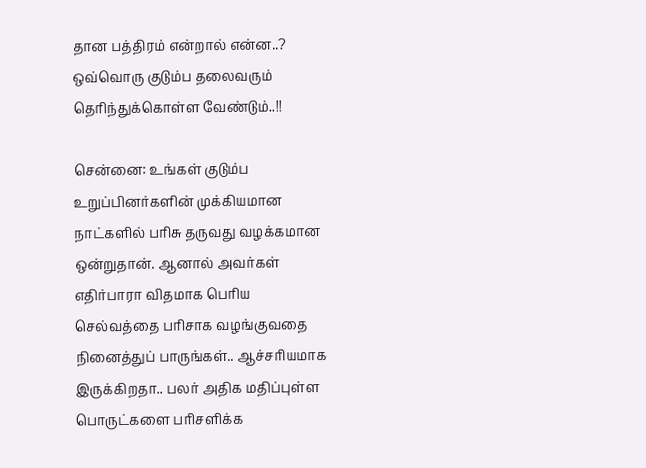தான பத்திரம் என்றால் என்ன..? ஒவ்வொரு குடும்ப தலைவரும் தெரிந்துக்கொள்ள வேண்டும்..!!

சென்னை: உங்கள் குடும்ப உறுப்பினர்களின் முக்கியமான நாட்களில் பரிசு தருவது வழக்கமான ஒன்றுதான். ஆனால் அவர்கள் எதிர்பாரா விதமாக பெரிய செல்வத்தை பரிசாக வழங்குவதை நினைத்துப் பாருங்கள்.. ஆச்சரியமாக இருக்கிறதா.. பலர் அதிக மதிப்புள்ள பொருட்களை பரிசளிக்க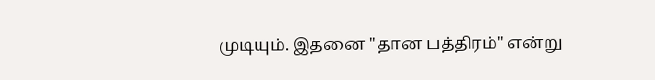முடியும். இதனை "தான பத்திரம்" என்று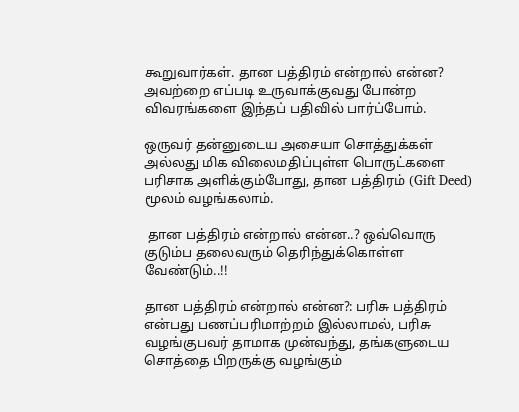கூறுவார்கள். தான பத்திரம் என்றால் என்ன? அவற்றை எப்படி உருவாக்குவது போன்ற விவரங்களை இந்தப் பதிவில் பார்ப்போம்.

ஒருவர் தன்னுடைய அசையா சொத்துக்கள் அல்லது மிக விலைமதிப்புள்ள பொருட்களை பரிசாக அளிக்கும்போது, தான பத்திரம் (Gift Deed) மூலம் வழங்கலாம்.

 தான பத்திரம் என்றால் என்ன..? ஒவ்வொரு குடும்ப தலைவரும் தெரிந்துக்கொள்ள வேண்டும்..!!

தான பத்திரம் என்றால் என்ன?: பரிசு பத்திரம் என்பது பணப்பரிமாற்றம் இல்லாமல், பரிசு வழங்குபவர் தாமாக முன்வந்து, தங்களுடைய சொத்தை பிறருக்கு வழங்கும்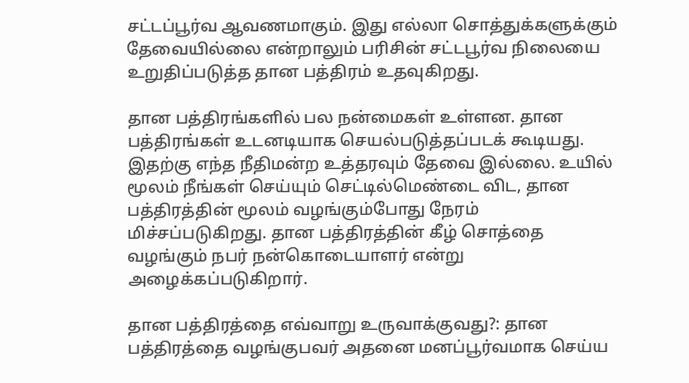சட்டப்பூர்வ ஆவணமாகும். இது எல்லா சொத்துக்களுக்கும் தேவையில்லை என்றாலும் பரிசின் சட்டபூர்வ நிலையை உறுதிப்படுத்த தான பத்திரம் உதவுகிறது.

தான பத்திரங்களில் பல நன்மைகள் உள்ளன. தான பத்திரங்கள் உடனடியாக செயல்படுத்தப்படக் கூடியது. இதற்கு எந்த நீதிமன்ற உத்தரவும் தேவை இல்லை. உயில் மூலம் நீங்கள் செய்யும் செட்டில்மெண்டை விட, தான பத்திரத்தின் மூலம் வழங்கும்போது நேரம் மிச்சப்படுகிறது. தான பத்திரத்தின் கீழ் சொத்தை வழங்கும் நபர் நன்கொடையாளர் என்று அழைக்கப்படுகிறார்.

தான பத்திரத்தை எவ்வாறு உருவாக்குவது?: தான பத்திரத்தை வழங்குபவர் அதனை மனப்பூர்வமாக செய்ய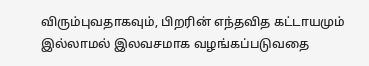விரும்புவதாகவும், பிறரின் எந்தவித கட்டாயமும் இல்லாமல் இலவசமாக வழங்கப்படுவதை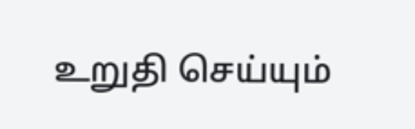உறுதி செய்யும்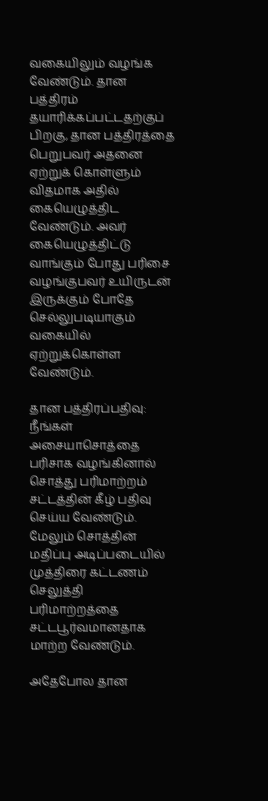வகையிலும் வழங்க வேண்டும். தான பத்திரம் தயாரிக்கப்பட்டதற்குப் பிறகு, தான பத்திரத்தை பெறுபவர் அதனை ஏற்றுக் கொள்ளும் விதமாக அதில் கையெழுத்திட வேண்டும். அவர் கையெழுத்திட்டு வாங்கும் போது பரிசை வழங்குபவர் உயிருடன் இருக்கும் போதே செல்லுபடியாகும் வகையில் ஏற்றுக்கொள்ள வேண்டும்.

தான பத்திரப்பதிவு: நீங்கள் அசையாசொத்தை பரிசாக வழங்கினால் சொத்து பரிமாற்றம் சட்டத்தின் கீழ் பதிவு செய்ய வேண்டும். மேலும் சொத்தின் மதிப்பு அடிப்படையில் முத்திரை கட்டணம் செலுத்தி பரிமாற்றத்தை சட்டபூர்வமானதாக மாற்ற வேண்டும்.

அதேபோல தான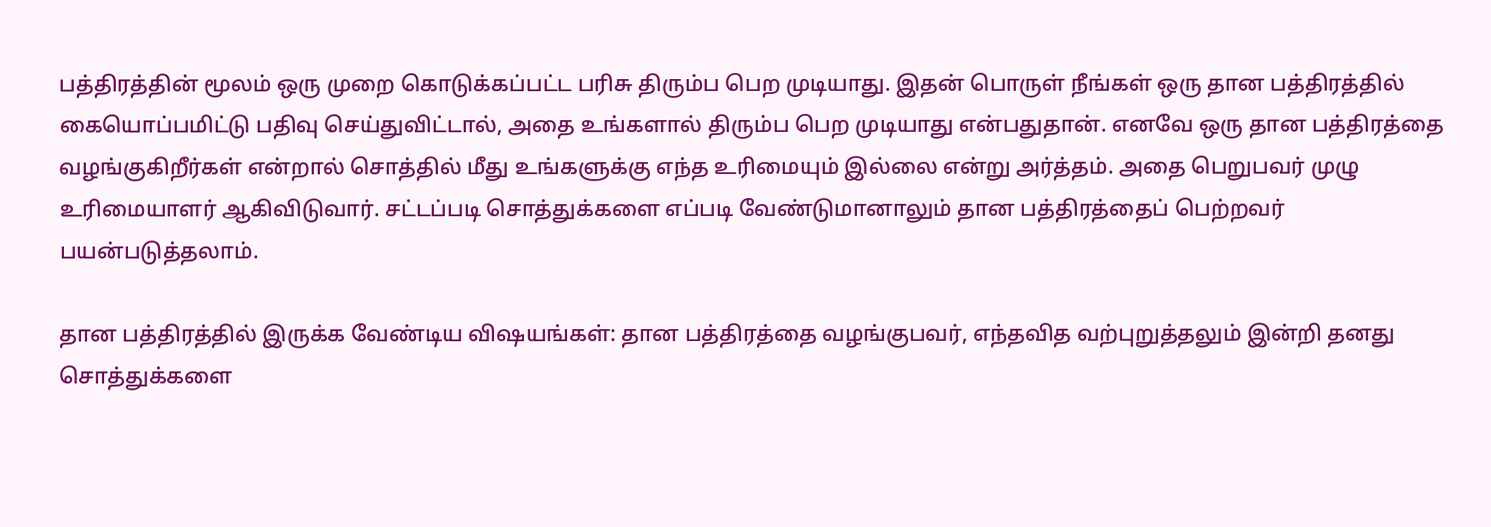பத்திரத்தின் மூலம் ஒரு முறை கொடுக்கப்பட்ட பரிசு திரும்ப பெற முடியாது. இதன் பொருள் நீங்கள் ஒரு தான பத்திரத்தில் கையொப்பமிட்டு பதிவு செய்துவிட்டால், அதை உங்களால் திரும்ப பெற முடியாது என்பதுதான். எனவே ஒரு தான பத்திரத்தை வழங்குகிறீர்கள் என்றால் சொத்தில் மீது உங்களுக்கு எந்த உரிமையும் இல்லை என்று அர்த்தம். அதை பெறுபவர் முழு உரிமையாளர் ஆகிவிடுவார். சட்டப்படி சொத்துக்களை எப்படி வேண்டுமானாலும் தான பத்திரத்தைப் பெற்றவர் பயன்படுத்தலாம்.

தான பத்திரத்தில் இருக்க வேண்டிய விஷயங்கள்: தான பத்திரத்தை வழங்குபவர், எந்தவித வற்புறுத்தலும் இன்றி தனது சொத்துக்களை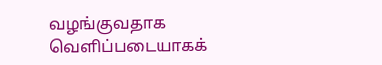வழங்குவதாக வெளிப்படையாகக்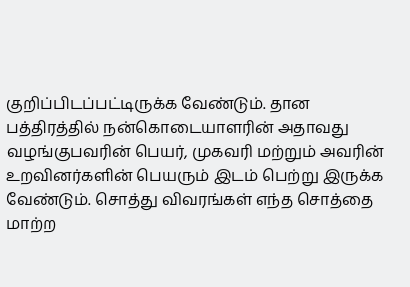குறிப்பிடப்பட்டிருக்க வேண்டும். தான பத்திரத்தில் நன்கொடையாளரின் அதாவது வழங்குபவரின் பெயர், முகவரி மற்றும் அவரின் உறவினர்களின் பெயரும் இடம் பெற்று இருக்க வேண்டும். சொத்து விவரங்கள் எந்த சொத்தை மாற்ற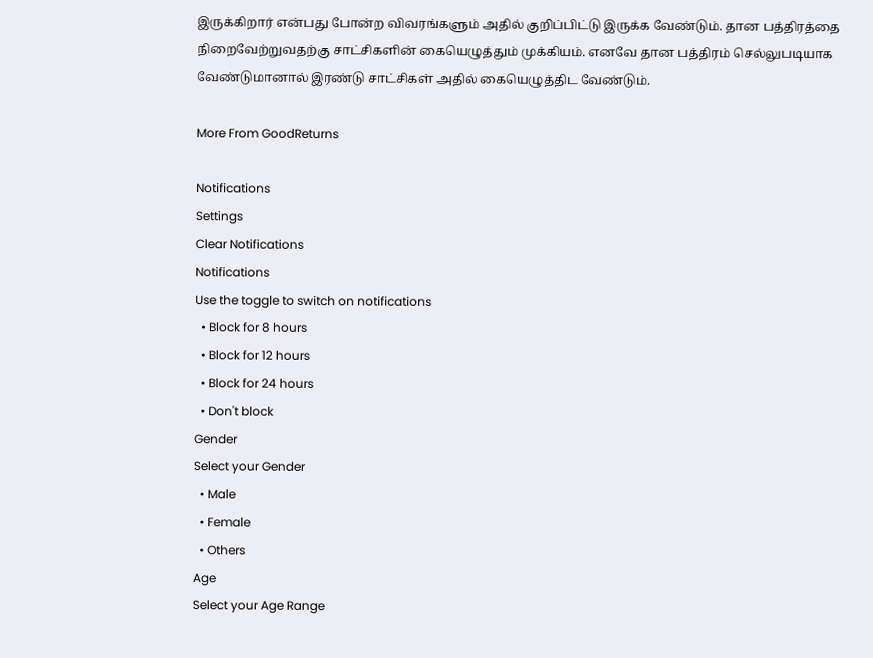இருக்கிறார் என்பது போன்ற விவரங்களும் அதில் குறிப்பிட்டு இருக்க வேண்டும். தான பத்திரத்தை நிறைவேற்றுவதற்கு சாட்சிகளின் கையெழுத்தும் முக்கியம். எனவே தான பத்திரம் செல்லுபடியாக வேண்டுமானால் இரண்டு சாட்சிகள் அதில் கையெழுத்திட வேண்டும்.

More From GoodReturns

Notifications
Settings
Clear Notifications
Notifications
Use the toggle to switch on notifications
  • Block for 8 hours
  • Block for 12 hours
  • Block for 24 hours
  • Don't block
Gender
Select your Gender
  • Male
  • Female
  • Others
Age
Select your Age Range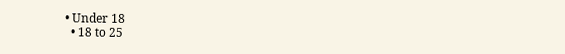• Under 18
  • 18 to 25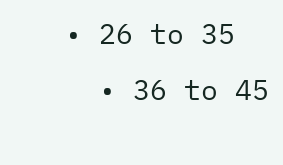• 26 to 35
  • 36 to 45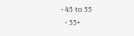• 45 to 55
  • 55+